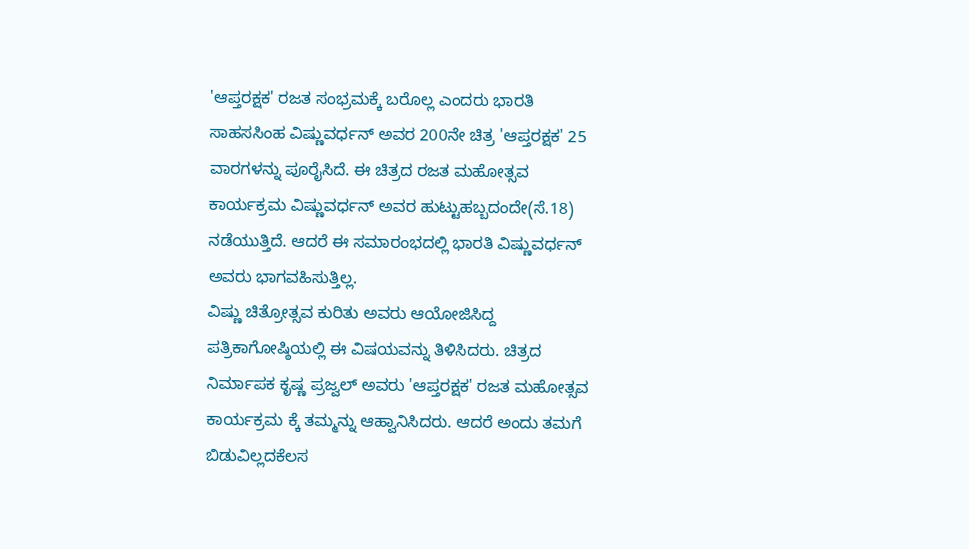'ಆಪ್ತರಕ್ಷಕ' ರಜತ ಸಂಭ್ರಮಕ್ಕೆ ಬರೊಲ್ಲ ಎಂದರು ಭಾರತಿ
ಸಾಹಸಸಿಂಹ ವಿಷ್ಣುವರ್ಧನ್ ಅವರ 200ನೇ ಚಿತ್ರ 'ಆಪ್ತರಕ್ಷಕ' 25 ವಾರಗಳನ್ನು ಪೂರೈಸಿದೆ. ಈ ಚಿತ್ರದ ರಜತ ಮಹೋತ್ಸವ ಕಾರ್ಯಕ್ರಮ ವಿಷ್ಣುವರ್ಧನ್ ಅವರ ಹುಟ್ಟುಹಬ್ಬದಂದೇ(ಸೆ.18) ನಡೆಯುತ್ತಿದೆ. ಆದರೆ ಈ ಸಮಾರಂಭದಲ್ಲಿ ಭಾರತಿ ವಿಷ್ಣುವರ್ಧನ್ ಅವರು ಭಾಗವಹಿಸುತ್ತಿಲ್ಲ.
ವಿಷ್ಣು ಚಿತ್ರೋತ್ಸವ ಕುರಿತು ಅವರು ಆಯೋಜಿಸಿದ್ದ ಪತ್ರಿಕಾಗೋಷ್ಠಿಯಲ್ಲಿ ಈ ವಿಷಯವನ್ನು ತಿಳಿಸಿದರು. ಚಿತ್ರದ ನಿರ್ಮಾಪಕ ಕೃಷ್ಣ ಪ್ರಜ್ವಲ್ ಅವರು 'ಆಪ್ತರಕ್ಷಕ' ರಜತ ಮಹೋತ್ಸವ ಕಾರ್ಯಕ್ರಮ ಕ್ಕೆ ತಮ್ಮನ್ನು ಆಹ್ವಾನಿಸಿದರು. ಆದರೆ ಅಂದು ತಮಗೆ ಬಿಡುವಿಲ್ಲದಕೆಲಸ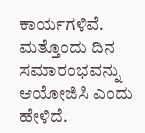ಕಾರ್ಯಗಳಿವೆ. ಮತ್ತೊಂದು ದಿನ ಸಮಾರಂಭವನ್ನು ಆಯೋಜಿಸಿ ಎಂದು ಹೇಳಿದೆ.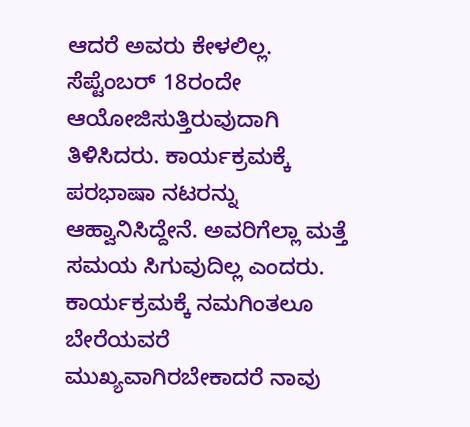ಆದರೆ ಅವರು ಕೇಳಲಿಲ್ಲ. ಸೆಪ್ಟೆಂಬರ್ 18ರಂದೇ ಆಯೋಜಿಸುತ್ತಿರುವುದಾಗಿ ತಿಳಿಸಿದರು. ಕಾರ್ಯಕ್ರಮಕ್ಕೆ ಪರಭಾಷಾ ನಟರನ್ನು ಆಹ್ವಾನಿಸಿದ್ದೇನೆ. ಅವರಿಗೆಲ್ಲಾ ಮತ್ತೆ ಸಮಯ ಸಿಗುವುದಿಲ್ಲ ಎಂದರು. ಕಾರ್ಯಕ್ರಮಕ್ಕೆ ನಮಗಿಂತಲೂ ಬೇರೆಯವರೆ ಮುಖ್ಯವಾಗಿರಬೇಕಾದರೆ ನಾವು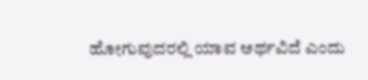ಹೋಗುವುದರಲ್ಲಿ ಯಾವ ಅರ್ಥವಿದೆ ಎಂದು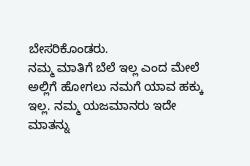ಬೇಸರಿಕೊಂಡರು.
ನಮ್ಮ ಮಾತಿಗೆ ಬೆಲೆ ಇಲ್ಲ ಎಂದ ಮೇಲೆ ಅಲ್ಲಿಗೆ ಹೋಗಲು ನಮಗೆ ಯಾವ ಹಕ್ಕು ಇಲ್ಲ. ನಮ್ಮ ಯಜಮಾನರು ಇದೇ ಮಾತನ್ನು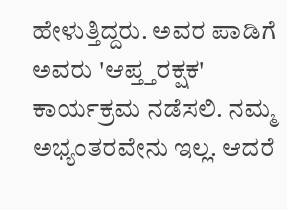ಹೇಳುತ್ತಿದ್ದರು. ಅವರ ಪಾಡಿಗೆ ಅವರು 'ಆಪ್ತ್ತರಕ್ಷಕ' ಕಾರ್ಯಕ್ರಮ ನಡೆಸಲಿ. ನಮ್ಮ ಅಭ್ಯಂತರವೇನು ಇಲ್ಲ. ಆದರೆ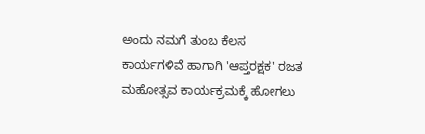ಅಂದು ನಮಗೆ ತುಂಬ ಕೆಲಸ ಕಾರ್ಯಗಳಿವೆ ಹಾಗಾಗಿ 'ಆಪ್ತರಕ್ಷಕ' ರಜತ ಮಹೋತ್ಸವ ಕಾರ್ಯಕ್ರಮಕ್ಕೆ ಹೋಗಲು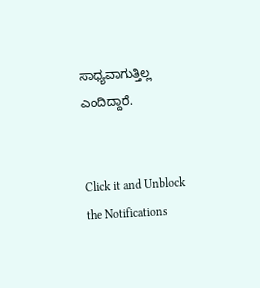ಸಾಧ್ಯವಾಗುತ್ತಿಲ್ಲ ಎಂದಿದ್ದಾರೆ.


Click it and Unblock the Notifications